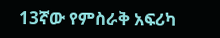13ኛው የምስራቅ አፍሪካ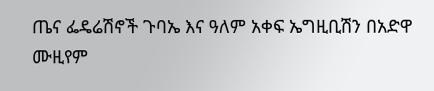ጤና ፌዴሬሽኖች ጉባኤ እና ዓለም አቀፍ ኤግዚቢሽን በአድዋ ሙዚየም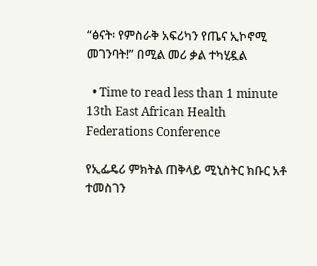“ፅናት፡ የምስራቅ አፍሪካን የጤና ኢኮኖሚ መገንባት!” በሚል መሪ ቃል ተካሂዷል

  • Time to read less than 1 minute
13th East African Health Federations Conference

የኢፌዴሪ ምክትል ጠቅላይ ሚኒስትር ክቡር አቶ ተመስገን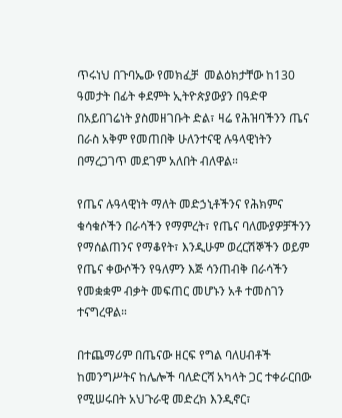ጥሩነህ በጉባኤው የመክፈቻ  መልዕክታቸው ከ130 ዓመታት በፊት ቀደምት ኢትዮጵያውያን በዓድዋ በአይበገሬነት ያስመዘገቡት ድል፣ ዛሬ የሕዝባችንን ጤና በራስ አቅም የመጠበቅ ሁለንተናዊ ሉዓላዊነትን በማረጋገጥ መደገም አለበት ብለዋል።

የጤና ሉዓላዊነት ማለት መድኃኒቶችንና የሕክምና ቁሳቁሶችን በራሳችን የማምረት፣ የጤና ባለሙያዎቻችንን የማሰልጠንና የማቆየት፣ እንዲሁም ወረርሽኞችን ወይም የጤና ቀውሶችን የዓለምን እጅ ሳንጠብቅ በራሳችን የመቋቋም ብቃት መፍጠር መሆኑን አቶ ተመስገን ተናግረዋል።

በተጨማሪም በጤናው ዘርፍ የግል ባለሀብቶች ከመንግሥትና ከሌሎች ባለድርሻ አካላት ጋር ተቀራርበው የሚሠሩበት አህጉራዊ መድረክ እንዲኖር፣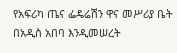የአፍሪካ ጤና ፌዴሬሽን ዋና መሥሪያ ቤት በአዲስ አበባ እንዲመሠረት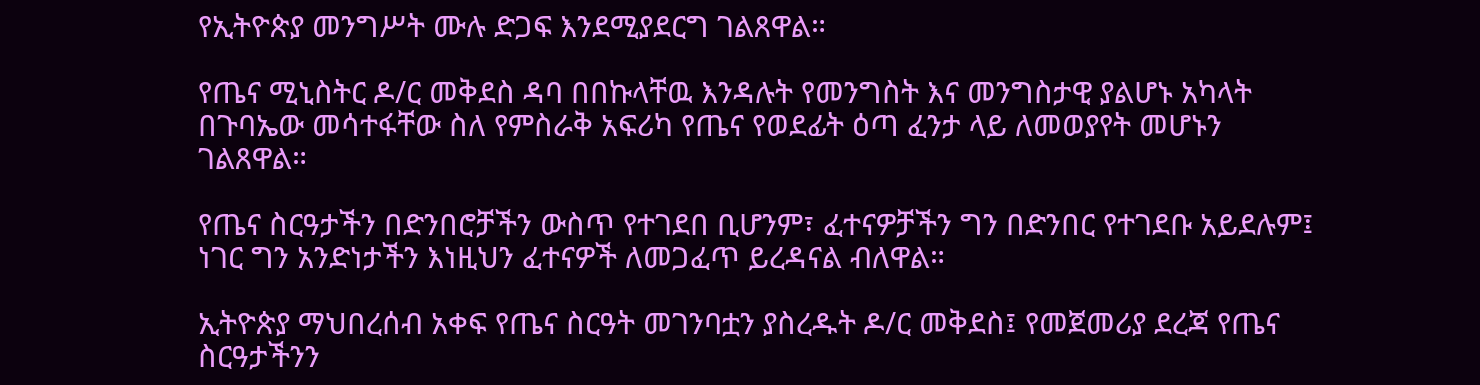የኢትዮጵያ መንግሥት ሙሉ ድጋፍ እንደሚያደርግ ገልጸዋል።

የጤና ሚኒስትር ዶ/ር መቅደስ ዳባ በበኩላቸዉ እንዳሉት የመንግስት እና መንግስታዊ ያልሆኑ አካላት በጉባኤው መሳተፋቸው ስለ የምስራቅ አፍሪካ የጤና የወደፊት ዕጣ ፈንታ ላይ ለመወያየት መሆኑን ገልጸዋል።

የጤና ስርዓታችን በድንበሮቻችን ውስጥ የተገደበ ቢሆንም፣ ፈተናዎቻችን ግን በድንበር የተገደቡ አይደሉም፤ ነገር ግን አንድነታችን እነዚህን ፈተናዎች ለመጋፈጥ ይረዳናል ብለዋል።

ኢትዮጵያ ማህበረሰብ አቀፍ የጤና ስርዓት መገንባቷን ያስረዱት ዶ/ር መቅደስ፤ የመጀመሪያ ደረጃ የጤና ስርዓታችንን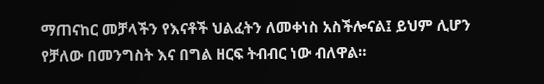ማጠናከር መቻላችን የእናቶች ህልፈትን ለመቀነስ አስችሎናል፤ ይህም ሊሆን የቻለው በመንግስት እና በግል ዘርፍ ትብብር ነው ብለዋል።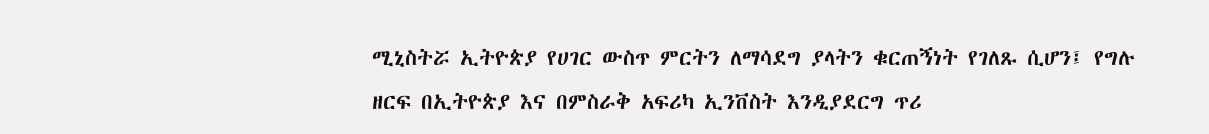ሚኒስትሯ ኢትዮጵያ የሀገር ውስጥ ምርትን ለማሳደግ ያላትን ቁርጠኝነት የገለጹ ሲሆን፤ የግሉ ዘርፍ በኢትዮጵያ እና በምስራቅ አፍሪካ ኢንቨስት እንዲያደርግ ጥሪ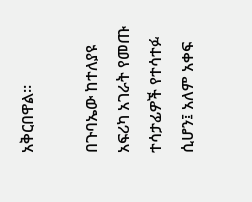አቅርበዋል።

በጉባኤው ከተለያዩ አፍሪካ አገራት የመጡ ተሳታፊዎች የተሳተፉ ሲሆን፤ አለም አቀፍ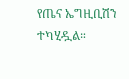የጤና ኤግዚቢሽን ተካሂዷል።